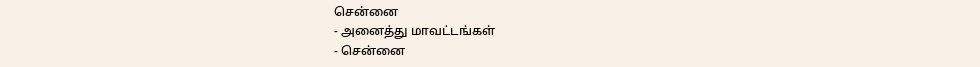சென்னை
- அனைத்து மாவட்டங்கள்
- சென்னை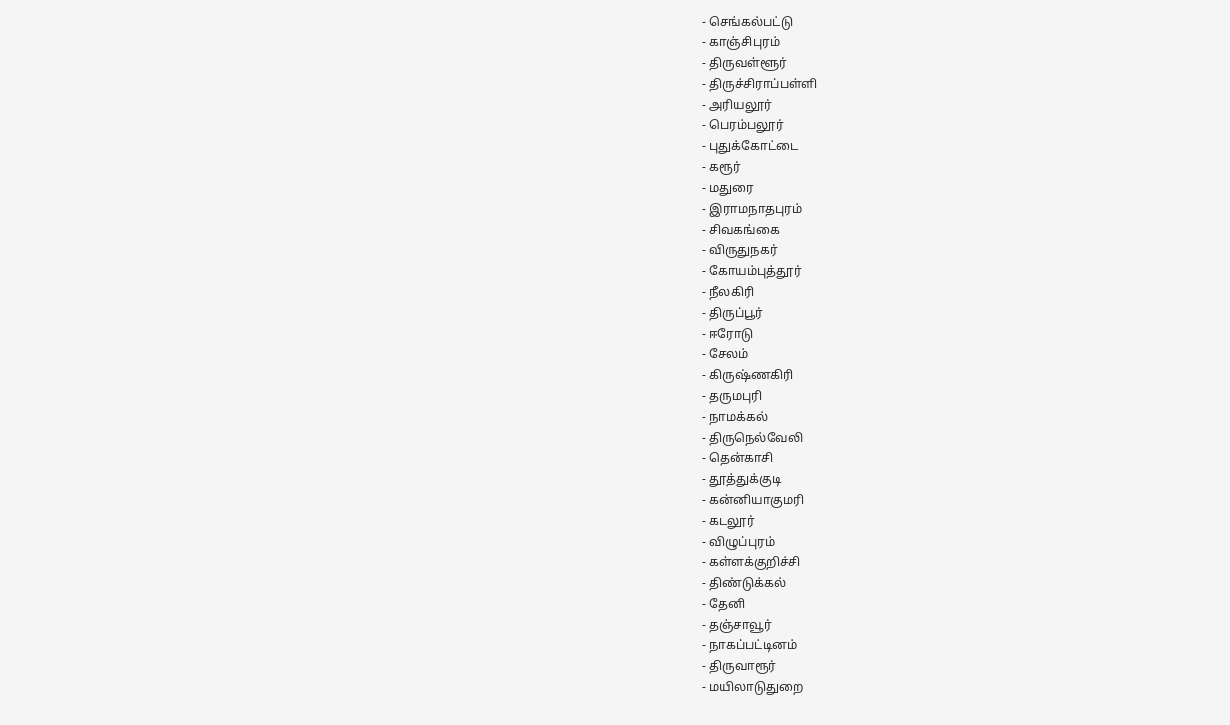- செங்கல்பட்டு
- காஞ்சிபுரம்
- திருவள்ளூர்
- திருச்சிராப்பள்ளி
- அரியலூர்
- பெரம்பலூர்
- புதுக்கோட்டை
- கரூர்
- மதுரை
- இராமநாதபுரம்
- சிவகங்கை
- விருதுநகர்
- கோயம்புத்தூர்
- நீலகிரி
- திருப்பூர்
- ஈரோடு
- சேலம்
- கிருஷ்ணகிரி
- தருமபுரி
- நாமக்கல்
- திருநெல்வேலி
- தென்காசி
- தூத்துக்குடி
- கன்னியாகுமரி
- கடலூர்
- விழுப்புரம்
- கள்ளக்குறிச்சி
- திண்டுக்கல்
- தேனி
- தஞ்சாவூர்
- நாகப்பட்டினம்
- திருவாரூர்
- மயிலாடுதுறை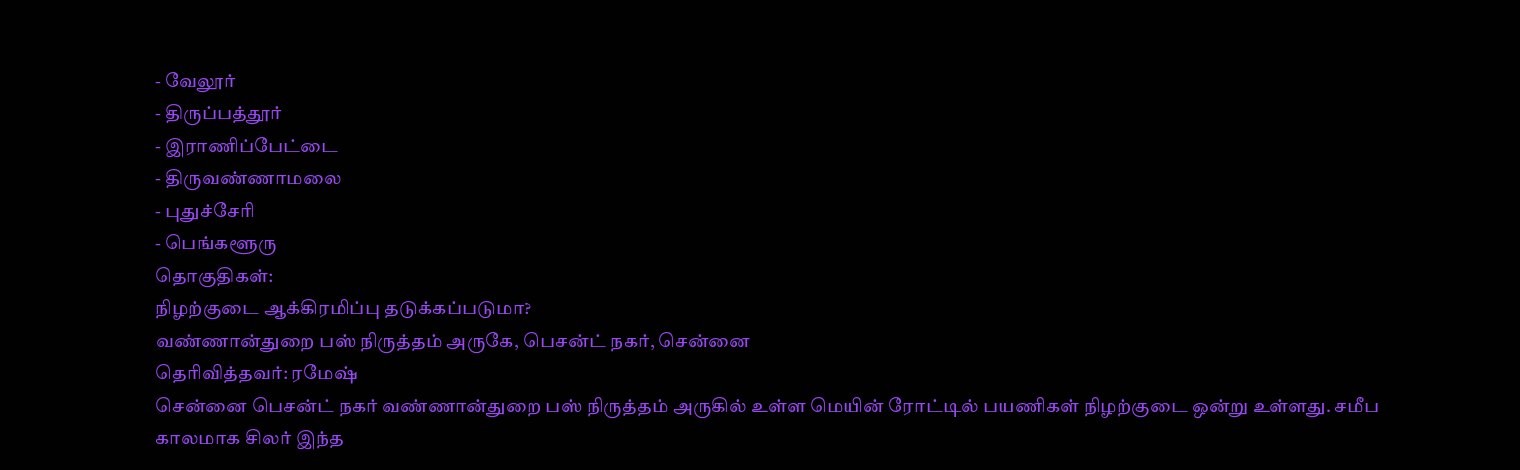- வேலூர்
- திருப்பத்தூர்
- இராணிப்பேட்டை
- திருவண்ணாமலை
- புதுச்சேரி
- பெங்களூரு
தொகுதிகள்:
நிழற்குடை ஆக்கிரமிப்பு தடுக்கப்படுமா?
வண்ணான்துறை பஸ் நிருத்தம் அருகே, பெசன்ட் நகர், சென்னை
தெரிவித்தவர்: ரமேஷ்
சென்னை பெசன்ட் நகர் வண்ணான்துறை பஸ் நிருத்தம் அருகில் உள்ள மெயின் ரோட்டில் பயணிகள் நிழற்குடை ஒன்று உள்ளது. சமீப காலமாக சிலர் இந்த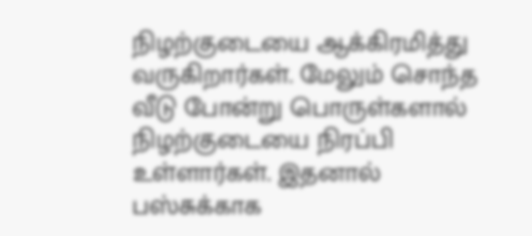நிழற்குடையை ஆக்கிரமித்து வருகிறார்கள். மேலும் சொந்த வீடு போன்று பொருள்களால் நிழற்குடையை நிரப்பி உள்ளார்கள். இதனால் பஸ்சுக்காக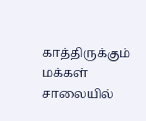காத்திருக்கும் மக்கள் சாலையில்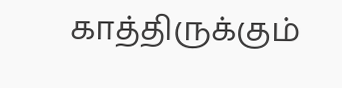காத்திருக்கும்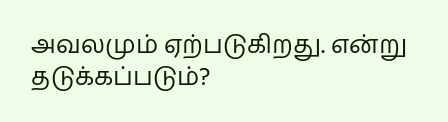அவலமும் ஏற்படுகிறது. என்று தடுக்கப்படும்?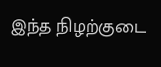இந்த நிழற்குடை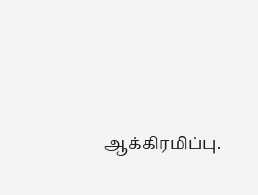ஆக்கிரமிப்பு.